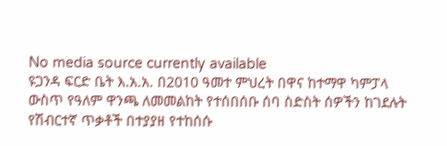No media source currently available
ዩጋንዳ ፍርድ ቤት እ.አ.አ. በ2010 ዓመተ ምህረት በዋና ከተማዋ ካምፓላ ውስጥ የዓለም ዋንጫ ለመመልከት የተሰበሰቡ ሰባ ስድስት ሰዎችን ከገደሉት የሽብርተኛ ጥቃቶች በተያያዘ የተከሰሱ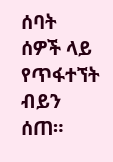ሰባት ሰዎች ላይ የጥፋተኘት ብይን ሰጠ።